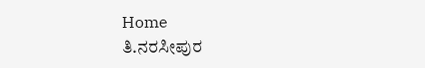Home
ತಿ.ನರಸೀಪುರ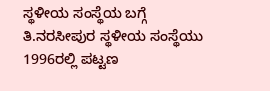ಸ್ಥಳೀಯ ಸಂಸ್ಥೆಯ ಬಗ್ಗೆ
ತಿ.ನರಸೀಪುರ ಸ್ಥಳೀಯ ಸಂಸ್ಥೆಯು 1996ರಲ್ಲಿ ಪಟ್ಟಣ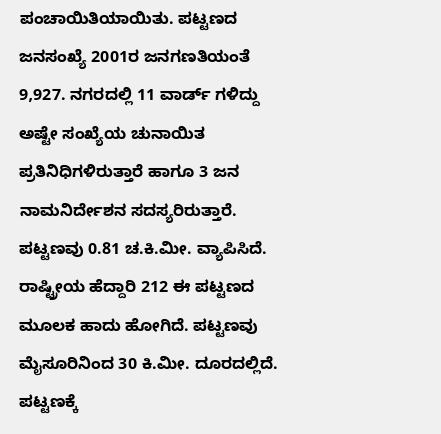ಪಂಚಾಯಿತಿಯಾಯಿತು. ಪಟ್ಟಣದ ಜನಸಂಖ್ಯೆ 2001ರ ಜನಗಣತಿಯಂತೆ 9,927. ನಗರದಲ್ಲಿ 11 ವಾರ್ಡ್ ಗಳಿದ್ದು ಅಷ್ಟೇ ಸಂಖ್ಯೆಯ ಚುನಾಯಿತ ಪ್ರತಿನಿಧಿಗಳಿರುತ್ತಾರೆ ಹಾಗೂ 3 ಜನ ನಾಮನಿರ್ದೇಶನ ಸದಸ್ಯರಿರುತ್ತಾರೆ. ಪಟ್ಟಣವು 0.81 ಚ.ಕಿ.ಮೀ. ವ್ಯಾಪಿಸಿದೆ. ರಾಷ್ಟ್ರೀಯ ಹೆದ್ದಾರಿ 212 ಈ ಪಟ್ಟಣದ ಮೂಲಕ ಹಾದು ಹೋಗಿದೆ. ಪಟ್ಟಣವು ಮೈಸೂರಿನಿಂದ 30 ಕಿ.ಮೀ. ದೂರದಲ್ಲಿದೆ. ಪಟ್ಟಣಕ್ಕೆ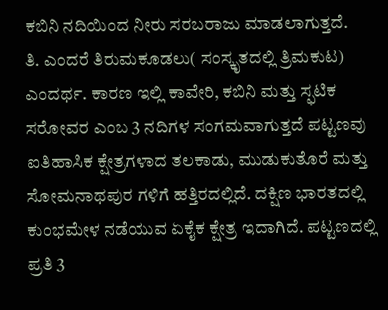ಕಬಿನಿ ನದಿಯಿಂದ ನೀರು ಸರಬರಾಜು ಮಾಡಲಾಗುತ್ತದೆ.
ತಿ. ಎಂದರೆ ತಿರುಮಕೂಡಲು( ಸಂಸ್ಕೃತದಲ್ಲಿ ತ್ರಿಮಕುಟ) ಎಂದರ್ಥ. ಕಾರಣ ಇಲ್ಲಿ ಕಾವೇರಿ, ಕಬಿನಿ ಮತ್ತು ಸ್ಫಟಿಕ ಸರೋವರ ಎಂಬ 3 ನದಿಗಳ ಸಂಗಮವಾಗುತ್ತದೆ ಪಟ್ಟಣವು ಐತಿಹಾಸಿಕ ಕ್ಷೇತ್ರಗಳಾದ ತಲಕಾಡು, ಮುಡುಕುತೊರೆ ಮತ್ತು ಸೋಮನಾಥಪುರ ಗಳಿಗೆ ಹತ್ತಿರದಲ್ಲಿದೆ. ದಕ್ಷಿಣ ಭಾರತದಲ್ಲಿ ಕುಂಭಮೇಳ ನಡೆಯುವ ಏಕೈಕ ಕ್ಷೇತ್ರ ಇದಾಗಿದೆ. ಪಟ್ಟಣದಲ್ಲಿ ಪ್ರತಿ 3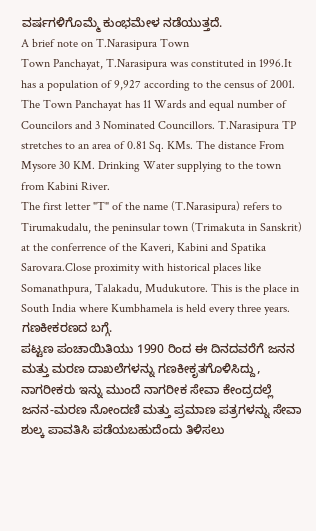ವರ್ಷಗಳಿಗೊಮ್ಮೆ ಕುಂಭಮೇಳ ನಡೆಯುತ್ತದೆ.
A brief note on T.Narasipura Town
Town Panchayat, T.Narasipura was constituted in 1996.It has a population of 9,927 according to the census of 2001. The Town Panchayat has 11 Wards and equal number of Councilors and 3 Nominated Councillors. T.Narasipura TP stretches to an area of 0.81 Sq. KMs. The distance From Mysore 30 KM. Drinking Water supplying to the town from Kabini River.
The first letter "T" of the name (T.Narasipura) refers to Tirumakudalu, the peninsular town (Trimakuta in Sanskrit) at the conferrence of the Kaveri, Kabini and Spatika Sarovara.Close proximity with historical places like Somanathpura, Talakadu, Mudukutore. This is the place in South India where Kumbhamela is held every three years.
ಗಣಕೀಕರಣದ ಬಗ್ಗೆ.
ಪಟ್ಟಣ ಪಂಚಾಯಿತಿಯು 1990 ರಿಂದ ಈ ದಿನದವರೆಗೆ ಜನನ ಮತ್ತು ಮರಣ ದಾಖಲೆಗಳನ್ನು ಗಣಕೀಕೃತಗೊಳಿಸಿದ್ದು, ನಾಗರೀಕರು ಇನ್ನು ಮುಂದೆ ನಾಗರೀಕ ಸೇವಾ ಕೇಂದ್ರದಲ್ಲೆ ಜನನ-ಮರಣ ನೋಂದಣಿ ಮತ್ತು ಪ್ರಮಾಣ ಪತ್ರಗಳನ್ನು ಸೇವಾ ಶುಲ್ಕ ಪಾವತಿಸಿ ಪಡೆಯಬಹುದೆಂದು ತಿಳಿಸಲು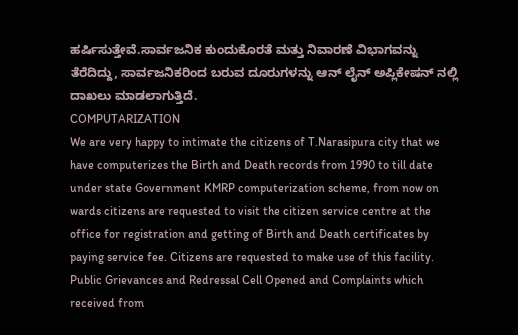ಹರ್ಷಿಸುತ್ತೇವೆ.ಸಾರ್ವಜನಿಕ ಕುಂದುಕೊರತೆ ಮತ್ತು ನಿವಾರಣೆ ವಿಭಾಗವನ್ನು ತೆರೆದಿದ್ದು, ಸಾರ್ವಜನಿಕರಿಂದ ಬರುವ ದೂರುಗಳನ್ನು ಆನ್ ಲೈನ್ ಅಪ್ಲಿಕೇಷನ್ ನಲ್ಲಿ ದಾಖಲು ಮಾಡಲಾಗುತ್ತಿದೆ.
COMPUTARIZATION
We are very happy to intimate the citizens of T.Narasipura city that we have computerizes the Birth and Death records from 1990 to till date under state Government KMRP computerization scheme, from now on wards citizens are requested to visit the citizen service centre at the office for registration and getting of Birth and Death certificates by paying service fee. Citizens are requested to make use of this facility. Public Grievances and Redressal Cell Opened and Complaints which received from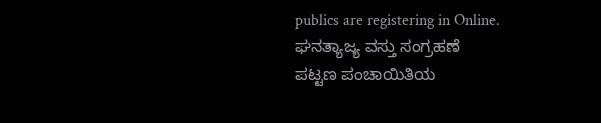publics are registering in Online.
ಘನತ್ಯಾಜ್ಯ ವಸ್ತು ಸಂಗ್ರಹಣೆ
ಪಟ್ಟಣ ಪಂಚಾಯಿತಿಯ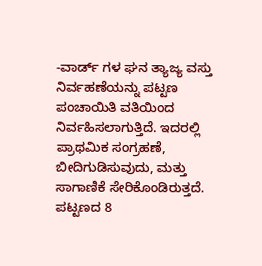-ವಾರ್ಡ್ ಗಳ ಘನ ತ್ಯಾಜ್ಯ ವಸ್ತು ನಿರ್ವಹಣೆಯನ್ನು ಪಟ್ಟಣ ಪಂಚಾಯಿತಿ ವತಿಯಿಂದ ನಿರ್ವಹಿಸಲಾಗುತ್ತಿದೆ. ಇದರಲ್ಲಿ ಪ್ರಾಥಮಿಕ ಸಂಗ್ರಹಣೆ, ಬೀದಿಗುಡಿಸುವುದು, ಮತ್ತು ಸಾಗಾಣಿಕೆ ಸೇರಿಕೊಂಡಿರುತ್ತದೆ. ಪಟ್ಟಣದ 8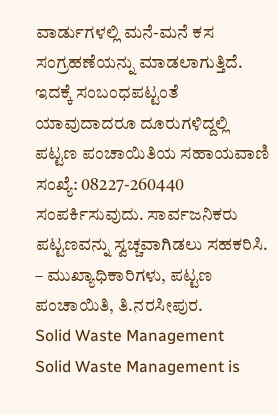ವಾರ್ಡುಗಳಲ್ಲಿ ಮನೆ-ಮನೆ ಕಸ ಸಂಗ್ರಹಣೆಯನ್ನು ಮಾಡಲಾಗುತ್ತಿದೆ. ಇದಕ್ಕೆ ಸಂಬಂಧಪಟ್ಟಂತೆ ಯಾವುದಾದರೂ ದೂರುಗಳಿದ್ದಲ್ಲಿ ಪಟ್ಟಣ ಪಂಚಾಯಿತಿಯ ಸಹಾಯವಾಣಿ ಸಂಖ್ಯೆ: 08227-260440 ಸಂಪರ್ಕಿಸುವುದು. ಸಾರ್ವಜನಿಕರು ಪಟ್ಟಣವನ್ನು ಸ್ವಚ್ಚವಾಗಿಡಲು ಸಹಕರಿಸಿ.
– ಮುಖ್ಯಾಧಿಕಾರಿಗಳು, ಪಟ್ಟಣ ಪಂಚಾಯಿತಿ, ತಿ.ನರಸೀಪುರ.
Solid Waste Management
Solid Waste Management is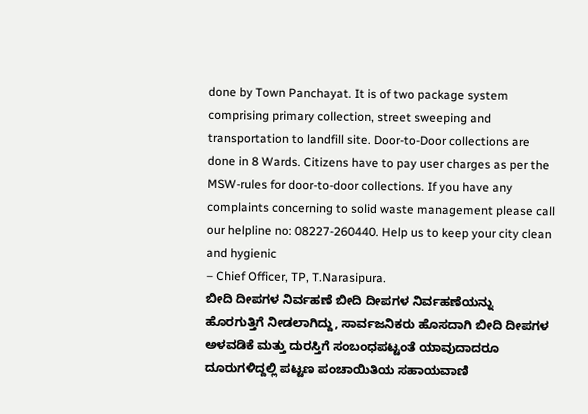done by Town Panchayat. It is of two package system comprising primary collection, street sweeping and transportation to landfill site. Door-to-Door collections are done in 8 Wards. Citizens have to pay user charges as per the MSW-rules for door-to-door collections. If you have any complaints concerning to solid waste management please call our helpline no: 08227-260440. Help us to keep your city clean and hygienic
– Chief Officer, TP, T.Narasipura.
ಬೀದಿ ದೀಪಗಳ ನಿರ್ವಹಣೆ ಬೀದಿ ದೀಪಗಳ ನಿರ್ವಹಣೆಯನ್ನು ಹೊರಗುತ್ತಿಗೆ ನೀಡಲಾಗಿದ್ದು, ಸಾರ್ವಜನಿಕರು ಹೊಸದಾಗಿ ಬೀದಿ ದೀಪಗಳ ಅಳವಡಿಕೆ ಮತ್ತು ದುರಸ್ತಿಗೆ ಸಂಬಂಧಪಟ್ಟಂತೆ ಯಾವುದಾದರೂ ದೂರುಗಳಿದ್ದಲ್ಲಿ ಪಟ್ಟಣ ಪಂಚಾಯಿತಿಯ ಸಹಾಯವಾಣಿ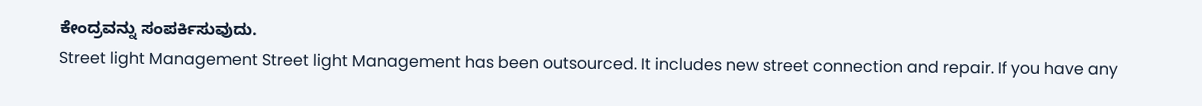ಕೇಂದ್ರವನ್ನು ಸಂಪರ್ಕಿಸುವುದು.
Street light Management Street light Management has been outsourced. It includes new street connection and repair. If you have any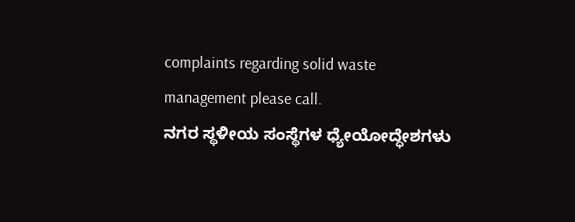complaints regarding solid waste management please call.
ನಗರ ಸ್ಥಳೀಯ ಸಂಸ್ಥೆಗಳ ಧ್ಯೇಯೋದ್ಧೇಶಗಳು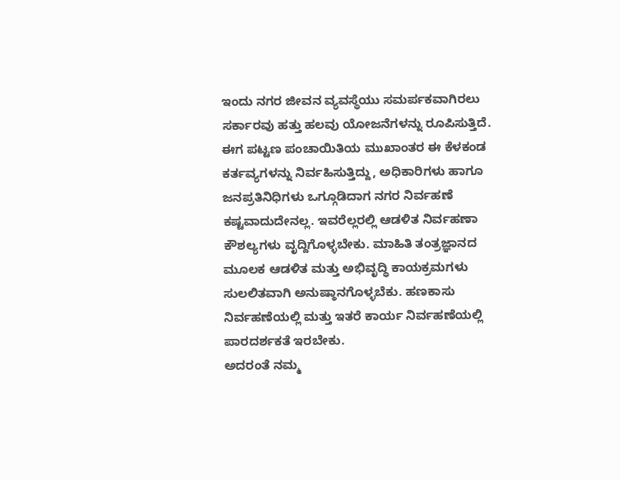ಇಂದು ನಗರ ಜೀವನ ವ್ಯವಸ್ಥೆಯು ಸಮರ್ಪಕವಾಗಿರಲು ಸರ್ಕಾರವು ಹತ್ತು ಹಲವು ಯೋಜನೆಗಳನ್ನು ರೂಪಿಸುತ್ತಿದೆ. ಈಗ ಪಟ್ಟಣ ಪಂಚಾಯಿತಿಯ ಮುಖಾಂತರ ಈ ಕೆಳಕಂಡ ಕರ್ತವ್ಯಗಳನ್ನು ನಿರ್ವಹಿಸುತ್ತಿದ್ದು, ಅಧಿಕಾರಿಗಳು ಹಾಗೂ ಜನಪ್ರತಿನಿಧಿಗಳು ಒಗ್ಗೂಡಿದಾಗ ನಗರ ನಿರ್ವಹಣೆ ಕಷ್ಟವಾದುದೇನಲ್ಲ. ಇವರೆಲ್ಲರಲ್ಲಿ ಆಡಳಿತ ನಿರ್ವಹಣಾ ಕೌಶಲ್ಯಗಳು ವೃದ್ದಿಗೊಳ್ಳಬೇಕು. ಮಾಹಿತಿ ತಂತ್ರಜ್ಞಾನದ ಮೂಲಕ ಆಡಳಿತ ಮತ್ತು ಅಭಿವೃದ್ಧಿ ಕಾಯಕ್ರಮಗಳು ಸುಲಲಿತವಾಗಿ ಅನುಷ್ಠಾನಗೊಳ್ಳಬೆಕು. ಹಣಕಾಸು ನಿರ್ವಹಣೆಯಲ್ಲಿ ಮತ್ತು ಇತರೆ ಕಾರ್ಯ ನಿರ್ವಹಣೆಯಲ್ಲಿ ಪಾರದರ್ಶಕತೆ ಇರಬೇಕು.
ಅದರಂತೆ ನಮ್ಮ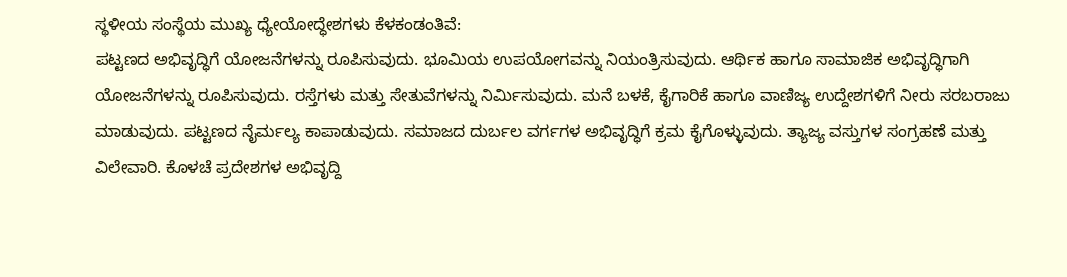ಸ್ಥಳೀಯ ಸಂಸ್ಥೆಯ ಮುಖ್ಯ ಧ್ಯೇಯೋದ್ಧೇಶಗಳು ಕೆಳಕಂಡಂತಿವೆ:
ಪಟ್ಟಣದ ಅಭಿವೃದ್ಧಿಗೆ ಯೋಜನೆಗಳನ್ನು ರೂಪಿಸುವುದು. ಭೂಮಿಯ ಉಪಯೋಗವನ್ನು ನಿಯಂತ್ರಿಸುವುದು. ಆರ್ಥಿಕ ಹಾಗೂ ಸಾಮಾಜಿಕ ಅಭಿವೃದ್ಧಿಗಾಗಿ ಯೋಜನೆಗಳನ್ನು ರೂಪಿಸುವುದು. ರಸ್ತೆಗಳು ಮತ್ತು ಸೇತುವೆಗಳನ್ನು ನಿರ್ಮಿಸುವುದು. ಮನೆ ಬಳಕೆ, ಕೈಗಾರಿಕೆ ಹಾಗೂ ವಾಣಿಜ್ಯ ಉದ್ದೇಶಗಳಿಗೆ ನೀರು ಸರಬರಾಜು ಮಾಡುವುದು. ಪಟ್ಟಣದ ನೈರ್ಮಲ್ಯ ಕಾಪಾಡುವುದು. ಸಮಾಜದ ದುರ್ಬಲ ವರ್ಗಗಳ ಅಭಿವೃದ್ಧಿಗೆ ಕ್ರಮ ಕೈಗೊಳ್ಳುವುದು. ತ್ಯಾಜ್ಯ ವಸ್ತುಗಳ ಸಂಗ್ರಹಣೆ ಮತ್ತು ವಿಲೇವಾರಿ. ಕೊಳಚೆ ಪ್ರದೇಶಗಳ ಅಭಿವೃದ್ದಿ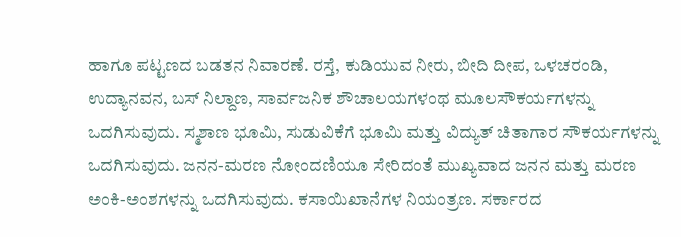ಹಾಗೂ ಪಟ್ಟಣದ ಬಡತನ ನಿವಾರಣೆ. ರಸ್ತೆ, ಕುಡಿಯುವ ನೀರು, ಬೀದಿ ದೀಪ, ಒಳಚರಂಡಿ, ಉದ್ಯಾನವನ, ಬಸ್ ನಿಲ್ದಾಣ, ಸಾರ್ವಜನಿಕ ಶೌಚಾಲಯಗಳಂಥ ಮೂಲಸೌಕರ್ಯಗಳನ್ನು ಒದಗಿಸುವುದು. ಸ್ಮಶಾಣ ಭೂಮಿ, ಸುಡುವಿಕೆಗೆ ಭೂಮಿ ಮತ್ತು ವಿದ್ಯುತ್ ಚಿತಾಗಾರ ಸೌಕರ್ಯಗಳನ್ನು ಒದಗಿಸುವುದು. ಜನನ-ಮರಣ ನೋಂದಣಿಯೂ ಸೇರಿದಂತೆ ಮುಖ್ಯವಾದ ಜನನ ಮತ್ತು ಮರಣ ಅಂಕಿ-ಅಂಶಗಳನ್ನು ಒದಗಿಸುವುದು. ಕಸಾಯಿಖಾನೆಗಳ ನಿಯಂತ್ರಣ. ಸರ್ಕಾರದ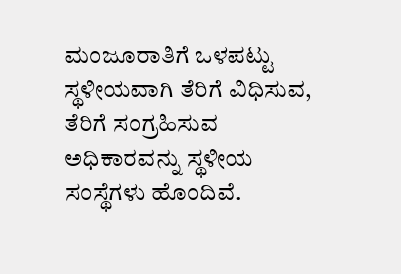ಮಂಜೂರಾತಿಗೆ ಒಳಪಟ್ಟು ಸ್ಥಳೀಯವಾಗಿ ತೆರಿಗೆ ವಿಧಿಸುವ, ತೆರಿಗೆ ಸಂಗ್ರಹಿಸುವ ಅಧಿಕಾರವನ್ನು ಸ್ಥಳೀಯ ಸಂಸ್ಥೆಗಳು ಹೊಂದಿವೆ.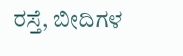ರಸ್ತೆ, ಬೀದಿಗಳ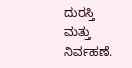ದುರಸ್ತಿ ಮತ್ತು ನಿರ್ವಹಣೆ.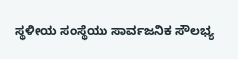ಸ್ಥಳೀಯ ಸಂಸ್ಥೆಯು ಸಾರ್ವಜನಿಕ ಸೌಲಭ್ಯ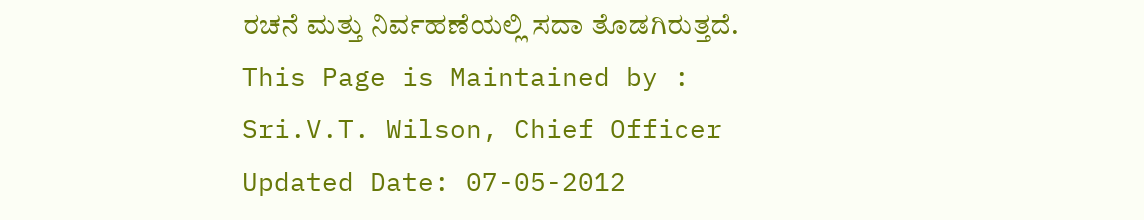ರಚನೆ ಮತ್ತು ನಿರ್ವಹಣೆಯಲ್ಲಿ ಸದಾ ತೊಡಗಿರುತ್ತದೆ.
This Page is Maintained by : Sri.V.T. Wilson, Chief Officer Updated Date: 07-05-2012